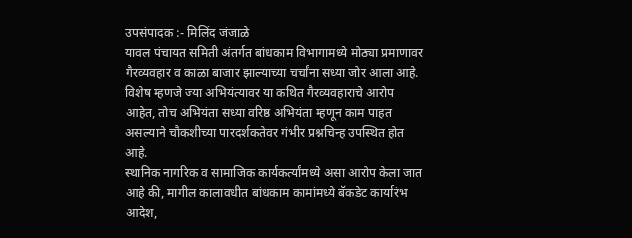उपसंपादक :- मिलिंद जंजाळे
यावल पंचायत समिती अंतर्गत बांधकाम विभागामध्ये मोठ्या प्रमाणावर गैरव्यवहार व काळा बाजार झाल्याच्या चर्चांना सध्या जोर आला आहे. विशेष म्हणजे ज्या अभियंत्यावर या कथित गैरव्यवहाराचे आरोप आहेत, तोच अभियंता सध्या वरिष्ठ अभियंता म्हणून काम पाहत असल्याने चौकशीच्या पारदर्शकतेवर गंभीर प्रश्नचिन्ह उपस्थित होत आहे.
स्थानिक नागरिक व सामाजिक कार्यकर्त्यांमध्ये असा आरोप केला जात आहे की, मागील कालावधीत बांधकाम कामांमध्ये बॅकडेट कार्यारंभ आदेश,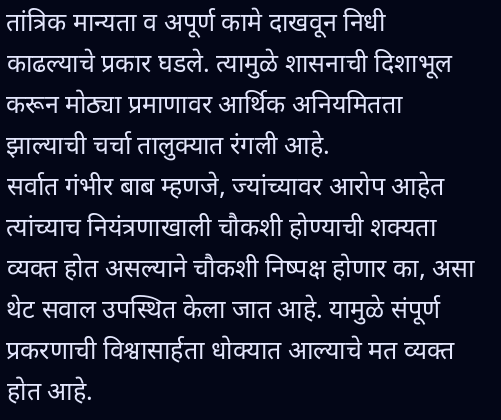तांत्रिक मान्यता व अपूर्ण कामे दाखवून निधी काढल्याचे प्रकार घडले. त्यामुळे शासनाची दिशाभूल करून मोठ्या प्रमाणावर आर्थिक अनियमितता झाल्याची चर्चा तालुक्यात रंगली आहे.
सर्वात गंभीर बाब म्हणजे, ज्यांच्यावर आरोप आहेत त्यांच्याच नियंत्रणाखाली चौकशी होण्याची शक्यता व्यक्त होत असल्याने चौकशी निष्पक्ष होणार का, असा थेट सवाल उपस्थित केला जात आहे. यामुळे संपूर्ण प्रकरणाची विश्वासार्हता धोक्यात आल्याचे मत व्यक्त होत आहे.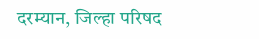दरम्यान, जिल्हा परिषद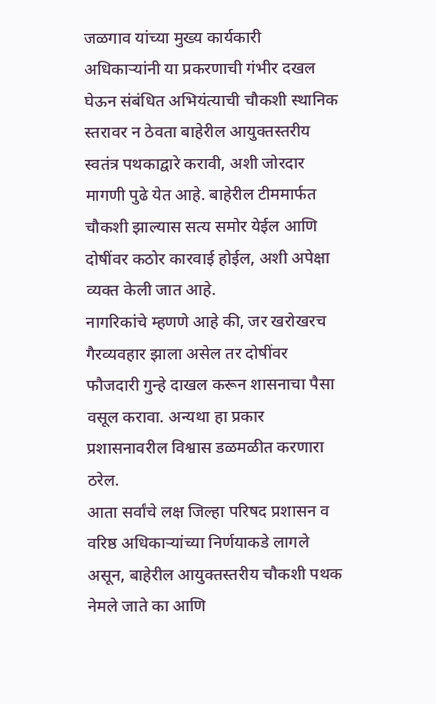जळगाव यांच्या मुख्य कार्यकारी अधिकाऱ्यांनी या प्रकरणाची गंभीर दखल घेऊन संबंधित अभियंत्याची चौकशी स्थानिक स्तरावर न ठेवता बाहेरील आयुक्तस्तरीय स्वतंत्र पथकाद्वारे करावी, अशी जोरदार मागणी पुढे येत आहे. बाहेरील टीममार्फत चौकशी झाल्यास सत्य समोर येईल आणि दोषींवर कठोर कारवाई होईल, अशी अपेक्षा व्यक्त केली जात आहे.
नागरिकांचे म्हणणे आहे की, जर खरोखरच गैरव्यवहार झाला असेल तर दोषींवर फौजदारी गुन्हे दाखल करून शासनाचा पैसा वसूल करावा. अन्यथा हा प्रकार प्रशासनावरील विश्वास डळमळीत करणारा ठरेल.
आता सर्वांचे लक्ष जिल्हा परिषद प्रशासन व वरिष्ठ अधिकाऱ्यांच्या निर्णयाकडे लागले असून, बाहेरील आयुक्तस्तरीय चौकशी पथक नेमले जाते का आणि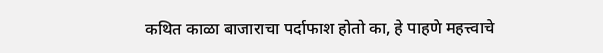कथित काळा बाजाराचा पर्दाफाश होतो का, हे पाहणे महत्त्वाचे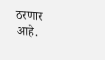ठरणार आहे.